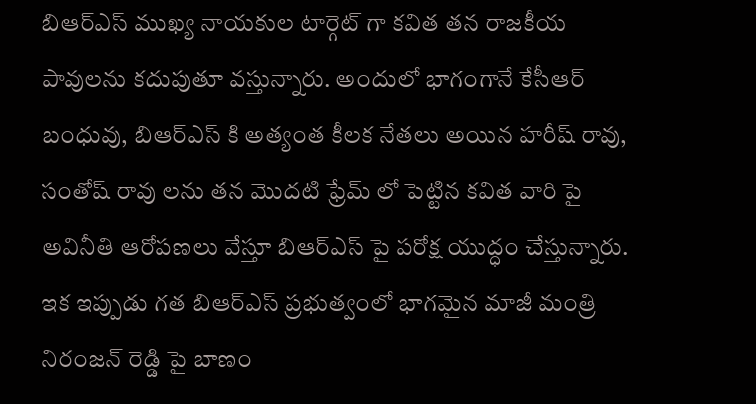బిఆర్ఎస్ ముఖ్య నాయకుల టార్గెట్ గా కవిత తన రాజకీయ పావులను కదుపుతూ వస్తున్నారు. అందులో భాగంగానే కేసీఆర్ బంధువు, బిఆర్ఎస్ కి అత్యంత కీలక నేతలు అయిన హరీష్ రావు, సంతోష్ రావు లను తన మొదటి ఫ్రేమ్ లో పెట్టిన కవిత వారి పై అవినీతి ఆరోపణలు వేస్తూ బిఆర్ఎస్ పై పరోక్ష యుద్ధం చేస్తున్నారు.
ఇక ఇప్పుడు గత బిఆర్ఎస్ ప్రభుత్వంలో భాగమైన మాజీ మంత్రి నిరంజన్ రెడ్డి పై బాణం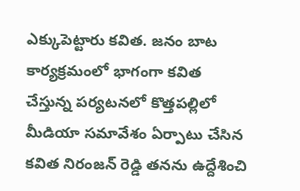ఎక్కుపెట్టారు కవిత. జనం బాట కార్యక్రమంలో భాగంగా కవిత చేస్తున్న పర్యటనలో కొత్తపల్లిలో మీడియా సమావేశం ఏర్పాటు చేసిన కవిత నిరంజన్ రెడ్డి తనను ఉద్దేశించి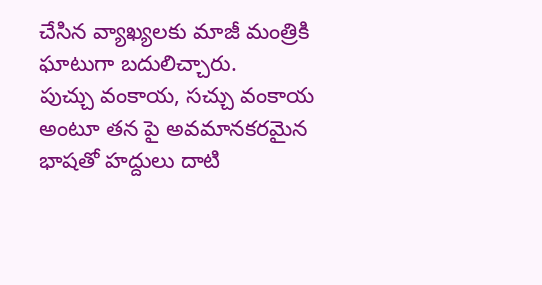చేసిన వ్యాఖ్యలకు మాజీ మంత్రికి ఘాటుగా బదులిచ్చారు.
పుచ్చు వంకాయ, సచ్చు వంకాయ అంటూ తన పై అవమానకరమైన భాషతో హద్దులు దాటి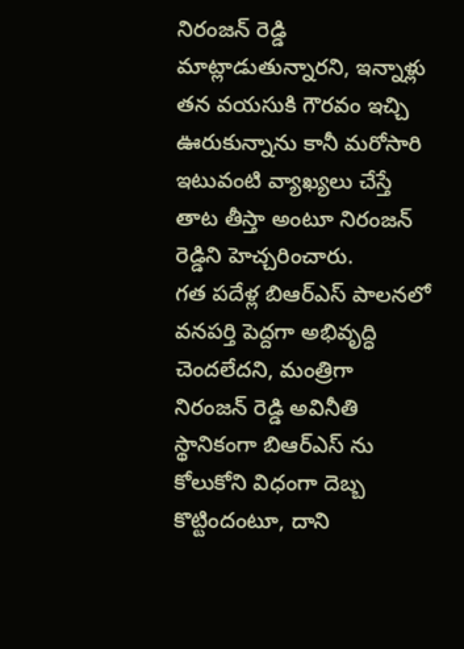నిరంజన్ రెడ్డి మాట్లాడుతున్నారని, ఇన్నాళ్లు తన వయసుకి గౌరవం ఇచ్చి ఊరుకున్నాను కానీ మరోసారి ఇటువంటి వ్యాఖ్యలు చేస్తే తాట తీస్తా అంటూ నిరంజన్ రెడ్డిని హెచ్చరించారు.
గత పదేళ్ల బిఆర్ఎస్ పాలనలో వనపర్తి పెద్దగా అభివృద్ధి చెందలేదని, మంత్రిగా నిరంజన్ రెడ్డి అవినీతి స్థానికంగా బిఆర్ఎస్ ను కోలుకోని విధంగా దెబ్బ కొట్టిందంటూ, దాని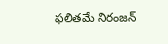ఫలితమే నిరంజన్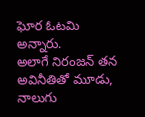ఘోర ఓటమి అన్నారు.
అలాగే నిరంజన్ తన అవినీతితో మూడు, నాలుగు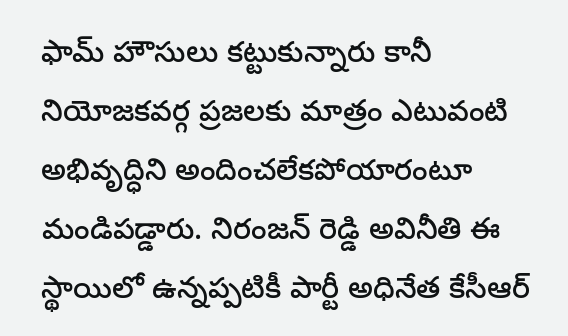ఫామ్ హౌసులు కట్టుకున్నారు కానీ నియోజకవర్గ ప్రజలకు మాత్రం ఎటువంటి అభివృద్ధిని అందించలేకపోయారంటూ మండిపడ్డారు. నిరంజన్ రెడ్డి అవినీతి ఈ స్థాయిలో ఉన్నప్పటికీ పార్టీ అధినేత కేసీఆర్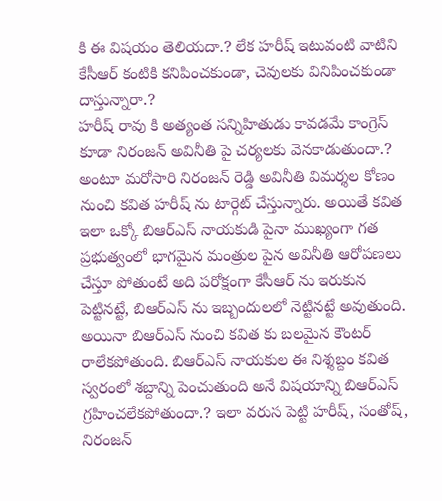కి ఈ విషయం తెలియదా.? లేక హరీష్ ఇటువంటి వాటిని కేసీఆర్ కంటికి కనిపించకుండా, చెవులకు వినిపించకుండా దాస్తున్నారా.?
హరీష్ రావు కి అత్యంత సన్నిహితుడు కావడమే కాంగ్రెస్ కూడా నిరంజన్ అవినీతి పై చర్యలకు వెనకాడుతుందా.? అంటూ మరోసారి నిరంజన్ రెడ్డి అవినీతి విమర్శల కోణం నుంచి కవిత హరీష్ ను టార్గెట్ చేస్తున్నారు. అయితే కవిత ఇలా ఒక్కో బిఆర్ఎస్ నాయకుడి పైనా ముఖ్యంగా గత ప్రభుత్వంలో భాగమైన మంత్రుల పైన అవినీతి ఆరోపణలు చేస్తూ పోతుంటే అది పరోక్షంగా కేసీఆర్ ను ఇరుకున పెట్టినట్టే, బిఆర్ఎస్ ను ఇబ్బందులలో నెట్టినట్టే అవుతుంది.
అయినా బిఆర్ఎస్ నుంచి కవిత కు బలమైన కౌంటర్ రాలేకపోతుంది. బిఆర్ఎస్ నాయకుల ఈ నిశ్శబ్దం కవిత స్వరంలో శబ్దాన్ని పెంచుతుంది అనే విషయాన్ని బిఆర్ఎస్ గ్రహించలేకపోతుందా.? ఇలా వరుస పెట్టి హరీష్, సంతోష్, నిరంజన్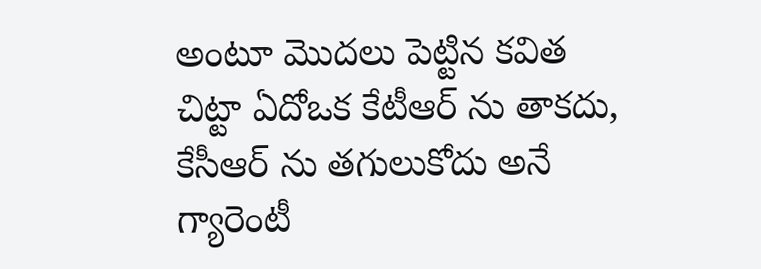అంటూ మొదలు పెట్టిన కవిత చిట్టా ఏదోఒక కేటీఆర్ ను తాకదు, కేసీఆర్ ను తగులుకోదు అనే గ్యారెంటీ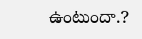ఉంటుందా.?